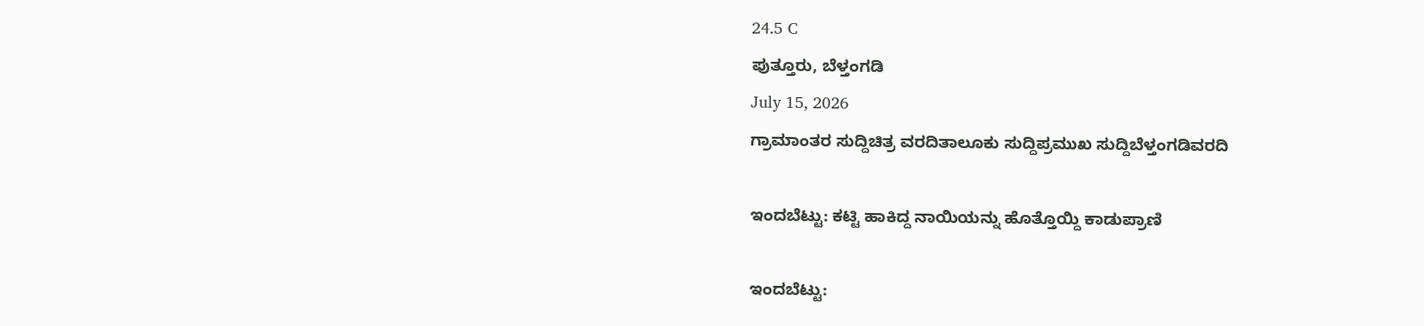24.5 C
ಪುತ್ತೂರು, ಬೆಳ್ತಂಗಡಿ
July 15, 2026
ಗ್ರಾಮಾಂತರ ಸುದ್ದಿಚಿತ್ರ ವರದಿತಾಲೂಕು ಸುದ್ದಿಪ್ರಮುಖ ಸುದ್ದಿಬೆಳ್ತಂಗಡಿವರದಿ

ಇಂದಬೆಟ್ಟು: ಕಟ್ಟಿ ಹಾಕಿದ್ದ ನಾಯಿಯನ್ನು ಹೊತ್ತೊಯ್ದಿ ಕಾಡುಪ್ರಾಣಿ

ಇಂದಬೆಟ್ಟು: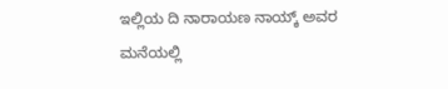ಇಲ್ಲಿಯ ದಿ ನಾರಾಯಣ ನಾಯ್ಕ್ ಅವರ ಮನೆಯಲ್ಲಿ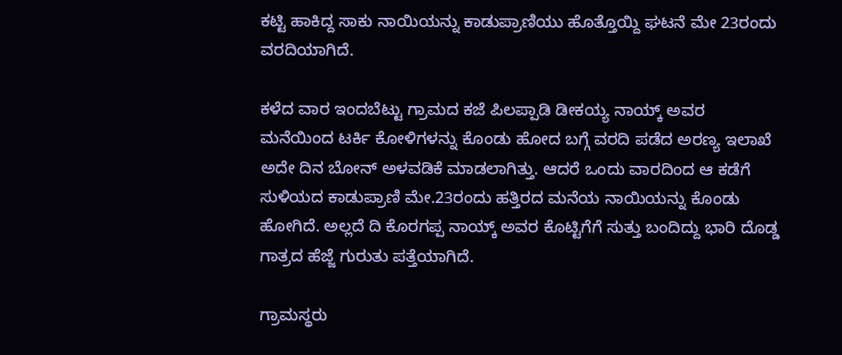ಕಟ್ಟಿ ಹಾಕಿದ್ದ ಸಾಕು ನಾಯಿಯನ್ನು ಕಾಡುಪ್ರಾಣಿಯು ಹೊತ್ತೊಯ್ದಿ ಘಟನೆ ಮೇ 23ರಂದು ವರದಿಯಾಗಿದೆ.

ಕಳೆದ ವಾರ ಇಂದಬೆಟ್ಟು ಗ್ರಾಮದ ಕಜೆ ಪಿಲಪ್ಪಾಡಿ ಡೀಕಯ್ಯ ನಾಯ್ಕ್ ಅವರ ಮನೆಯಿಂದ ಟರ್ಕಿ ಕೋಳಿಗಳನ್ನು ಕೊಂಡು ಹೋದ ಬಗ್ಗೆ ವರದಿ ಪಡೆದ ಅರಣ್ಯ ಇಲಾಖೆ ಅದೇ ದಿನ ಬೋನ್ ಅಳವಡಿಕೆ ಮಾಡಲಾಗಿತ್ತು. ಆದರೆ ಒಂದು ವಾರದಿಂದ ಆ ಕಡೆಗೆ ಸುಳಿಯದ ಕಾಡುಪ್ರಾಣಿ ಮೇ.23ರಂದು ಹತ್ತಿರದ ಮನೆಯ ನಾಯಿಯನ್ನು ಕೊಂಡು ಹೋಗಿದೆ. ಅಲ್ಲದೆ ದಿ ಕೊರಗಪ್ಪ ನಾಯ್ಕ್ ಅವರ ಕೊಟ್ಟಿಗೆಗೆ ಸುತ್ತು ಬಂದಿದ್ದು ಭಾರಿ ದೊಡ್ಡ ಗಾತ್ರದ ಹೆಜ್ಜೆ ಗುರುತು ಪತ್ತೆಯಾಗಿದೆ.

ಗ್ರಾಮಸ್ಥರು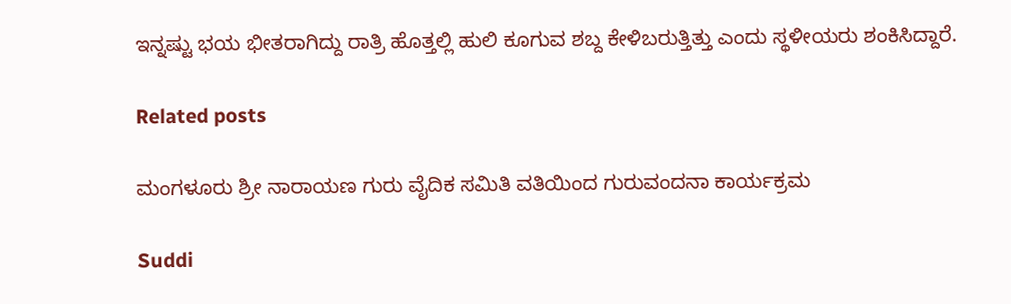ಇನ್ನಷ್ಟು ಭಯ ಭೀತರಾಗಿದ್ದು ರಾತ್ರಿ ಹೊತ್ತಲ್ಲಿ ಹುಲಿ ಕೂಗುವ ಶಬ್ದ ಕೇಳಿಬರುತ್ತಿತ್ತು ಎಂದು ಸ್ಥಳೀಯರು ಶಂಕಿಸಿದ್ದಾರೆ.

Related posts

ಮಂಗಳೂರು ಶ್ರೀ ನಾರಾಯಣ ಗುರು ವೈದಿಕ ಸಮಿತಿ ವತಿಯಿಂದ ಗುರುವಂದನಾ ಕಾರ್ಯಕ್ರಮ

Suddi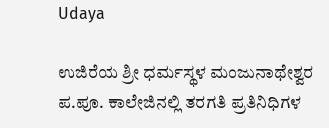Udaya

ಉಜಿರೆಯ ಶ್ರೀ ಧರ್ಮಸ್ಥಳ ಮಂಜುನಾಥೇಶ್ವರ ಪ.ಪೂ. ಕಾಲೇಜಿನಲ್ಲಿ ತರಗತಿ ಪ್ರತಿನಿಧಿಗಳ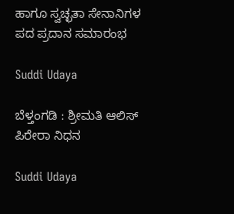ಹಾಗೂ ಸ್ವಚ್ಛತಾ ಸೇನಾನಿಗಳ ಪದ ಪ್ರದಾನ ಸಮಾರಂಭ

Suddi Udaya

ಬೆಳ್ತಂಗಡಿ : ಶ್ರೀಮತಿ ಆಲಿಸ್ ಪಿರೇರಾ ನಿಧನ

Suddi Udaya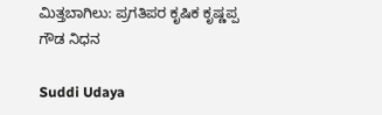ಮಿತ್ತಬಾಗಿಲು: ಪ್ರಗತಿಪರ ಕೃಷಿಕ ಕೃಷ್ಣಪ್ಪ ಗೌಡ ನಿಧನ

Suddi Udaya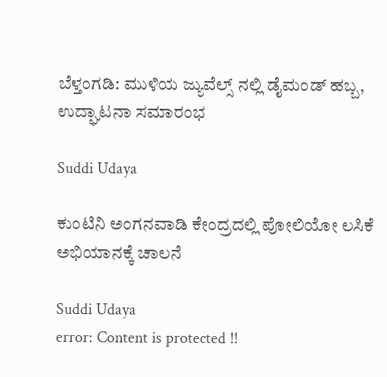ಬೆಳ್ತಂಗಡಿ: ಮುಳಿಯ ಜ್ಯುವೆಲ್ಸ್ ನಲ್ಲಿ ಡೈಮಂಡ್ ಹಬ್ಬ, ಉದ್ಘಾಟನಾ ಸಮಾರಂಭ

Suddi Udaya

ಕುಂಟಿನಿ ಅಂಗನವಾಡಿ ಕೇಂದ್ರದಲ್ಲಿ ಪೋಲಿಯೋ ಲಸಿಕೆ ಅಭಿಯಾನಕ್ಕೆ ಚಾಲನೆ

Suddi Udaya
error: Content is protected !!